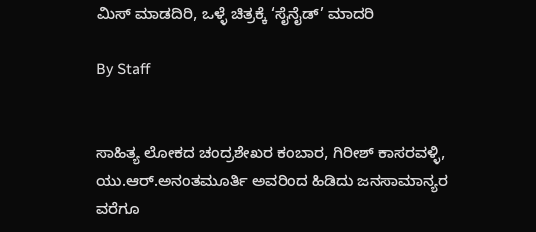ಮಿಸ್‌ ಮಾಡದಿರಿ, ಒಳ್ಳೆ ಚಿತ್ರಕ್ಕೆ ‘ಸೈನೈಡ್‌’ ಮಾದರಿ

By Staff


ಸಾಹಿತ್ಯ ಲೋಕದ ಚಂದ್ರಶೇಖರ ಕಂಬಾರ, ಗಿರೀಶ್‌ ಕಾಸರವಳ್ಳಿ, ಯು.ಆರ್‌.ಅನಂತಮೂರ್ತಿ ಅವರಿಂದ ಹಿಡಿದು ಜನಸಾಮಾನ್ಯರ ವರೆಗೂ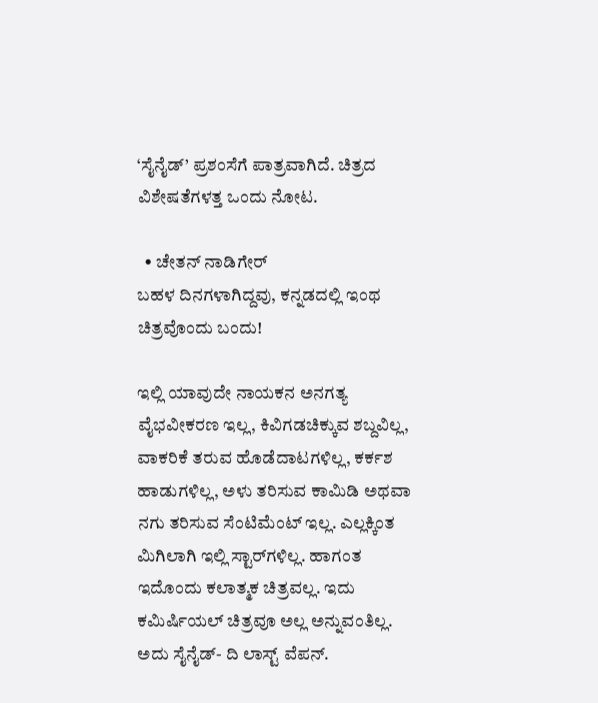‘ಸೈನೈಡ್‌’ ಪ್ರಶಂಸೆಗೆ ಪಾತ್ರವಾಗಿದೆ. ಚಿತ್ರದ ವಿಶೇಷತೆಗಳತ್ತ ಒಂದು ನೋಟ.

  • ಚೇತನ್‌ ನಾಡಿಗೇರ್‌
ಬಹಳ ದಿನಗಳಾಗಿದ್ದವು, ಕನ್ನಡದಲ್ಲಿ ಇಂಥ ಚಿತ್ರವೊಂದು ಬಂದು!

ಇಲ್ಲಿ ಯಾವುದೇ ನಾಯಕನ ಅನಗತ್ಯ ವೈಭವೀಕರಣ ಇಲ್ಲ, ಕಿವಿಗಡಚಿಕ್ಕುವ ಶಬ್ದವಿಲ್ಲ, ವಾಕರಿಕೆ ತರುವ ಹೊಡೆದಾಟಗಳಿಲ್ಲ, ಕರ್ಕಶ ಹಾಡುಗಳಿಲ್ಲ, ಅಳು ತರಿಸುವ ಕಾಮಿಡಿ ಅಥವಾ ನಗು ತರಿಸುವ ಸೆಂಟಿಮೆಂಟ್‌ ಇಲ್ಲ. ಎಲ್ಲಕ್ಕಿಂತ ಮಿಗಿಲಾಗಿ ಇಲ್ಲಿ ಸ್ಟಾರ್‌ಗಳಿಲ್ಲ. ಹಾಗಂತ ಇದೊಂದು ಕಲಾತ್ಮಕ ಚಿತ್ರವಲ್ಲ. ಇದು ಕಮಿರ್ಷಿಯಲ್‌ ಚಿತ್ರವೂ ಅಲ್ಲ ಅನ್ನುವಂತಿಲ್ಲ. ಅದು ಸೈನೈಡ್‌- ದಿ ಲಾಸ್ಟ್‌ ವೆಪನ್‌.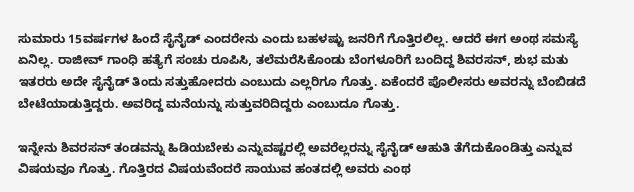ಸುಮಾರು 15ವರ್ಷಗಳ ಹಿಂದೆ ಸೈನೈಡ್‌ ಎಂದರೇನು ಎಂದು ಬಹಳಷ್ಟು ಜನರಿಗೆ ಗೊತ್ತಿರಲಿಲ್ಲ. ಆದರೆ ಈಗ ಅಂಥ ಸಮಸ್ಯೆ ಏನಿಲ್ಲ. ರಾಜೀವ್‌ ಗಾಂಧಿ ಹತ್ಯೆಗೆ ಸಂಚು ರೂಪಿಸಿ, ತಲೆಮರೆಸಿಕೊಂಡು ಬೆಂಗಳೂರಿಗೆ ಬಂದಿದ್ದ ಶಿವರಸನ್‌, ಶುಭ ಮತು ಇತರರು ಅದೇ ಸೈನೈಡ್‌ ತಿಂದು ಸತ್ತುಹೋದರು ಎಂಬುದು ಎಲ್ಲರಿಗೂ ಗೊತ್ತು. ಏಕೆಂದರೆ ಪೊಲೀಸರು ಅವರನ್ನು ಬೆಂಬಿಡದೆ ಬೇಟೆಯಾಡುತ್ತಿದ್ದರು. ಅವರಿದ್ದ ಮನೆಯನ್ನು ಸುತ್ತುವರಿದಿದ್ದರು ಎಂಬುದೂ ಗೊತ್ತು.

ಇನ್ನೇನು ಶಿವರಸನ್‌ ತಂಡವನ್ನು ಹಿಡಿಯಬೇಕು ಎನ್ನುವಷ್ಟರಲ್ಲಿ ಅವರೆಲ್ಲರನ್ನು ಸೈನೈಡ್‌ ಆಹುತಿ ತೆಗೆದುಕೊಂಡಿತ್ತು ಎನ್ನುವ ವಿಷಯವೂ ಗೊತ್ತು. ಗೊತ್ತಿರದ ವಿಷಯವೆಂದರೆ ಸಾಯುವ ಹಂತದಲ್ಲಿ ಅವರು ಎಂಥ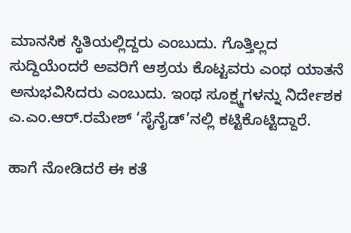ಮಾನಸಿಕ ಸ್ಥಿತಿಯಲ್ಲಿದ್ದರು ಎಂಬುದು. ಗೊತ್ತಿಲ್ಲದ ಸುದ್ದಿಯೆಂದರೆ ಅವರಿಗೆ ಆಶ್ರಯ ಕೊಟ್ಟವರು ಎಂಥ ಯಾತನೆ ಅನುಭವಿಸಿದರು ಎಂಬುದು. ಇಂಥ ಸೂಕ್ಷ್ಮಗಳನ್ನು ನಿರ್ದೇಶಕ ಎ.ಎಂ.ಆರ್‌.ರಮೇಶ್‌ ‘ಸೈನೈಡ್‌’ನಲ್ಲಿ ಕಟ್ಟಿಕೊಟ್ಟಿದ್ದಾರೆ.

ಹಾಗೆ ನೋಡಿದರೆ ಈ ಕತೆ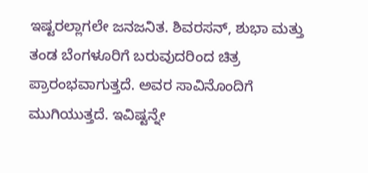ಇಷ್ಟರಲ್ಲಾಗಲೇ ಜನಜನಿತ. ಶಿವರಸನ್‌, ಶುಭಾ ಮತ್ತು ತಂಡ ಬೆಂಗಳೂರಿಗೆ ಬರುವುದರಿಂದ ಚಿತ್ರ ಪ್ರಾರಂಭವಾಗುತ್ತದೆ. ಅವರ ಸಾವಿನೊಂದಿಗೆ ಮುಗಿಯುತ್ತದೆ. ಇವಿಷ್ಟನ್ನೇ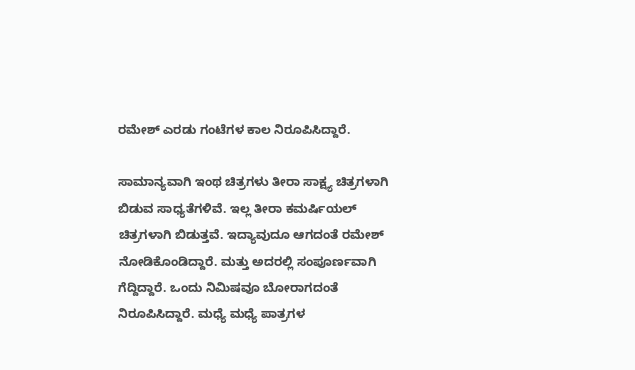ರಮೇಶ್‌ ಎರಡು ಗಂಟೆಗಳ ಕಾಲ ನಿರೂಪಿಸಿದ್ದಾರೆ.

ಸಾಮಾನ್ಯವಾಗಿ ಇಂಥ ಚಿತ್ರಗಳು ತೀರಾ ಸಾಕ್ಷ್ಯ ಚಿತ್ರಗಳಾಗಿ ಬಿಡುವ ಸಾಧ್ಯತೆಗಳಿವೆ. ಇಲ್ಲ ತೀರಾ ಕಮರ್ಷಿಯಲ್‌ ಚಿತ್ರಗಳಾಗಿ ಬಿಡುತ್ತವೆ. ಇದ್ಯಾವುದೂ ಆಗದಂತೆ ರಮೇಶ್‌ ನೋಡಿಕೊಂಡಿದ್ದಾರೆ. ಮತ್ತು ಅದರಲ್ಲಿ ಸಂಪೂರ್ಣವಾಗಿ ಗೆದ್ದಿದ್ದಾರೆ. ಒಂದು ನಿಮಿಷವೂ ಬೋರಾಗದಂತೆ ನಿರೂಪಿಸಿದ್ದಾರೆ. ಮಧ್ಯೆ ಮಧ್ಯೆ ಪಾತ್ರಗಳ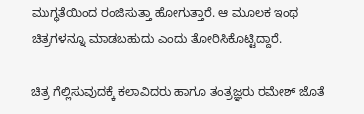ಮುಗ್ಧತೆಯಿಂದ ರಂಜಿಸುತ್ತಾ ಹೋಗುತ್ತಾರೆ. ಆ ಮೂಲಕ ಇಂಥ ಚಿತ್ರಗಳನ್ನೂ ಮಾಡಬಹುದು ಎಂದು ತೋರಿಸಿಕೊಟ್ಟಿದ್ದಾರೆ.

ಚಿತ್ರ ಗೆಲ್ಲಿಸುವುದಕ್ಕೆ ಕಲಾವಿದರು ಹಾಗೂ ತಂತ್ರಜ್ಞರು ರಮೇಶ್‌ ಜೊತೆ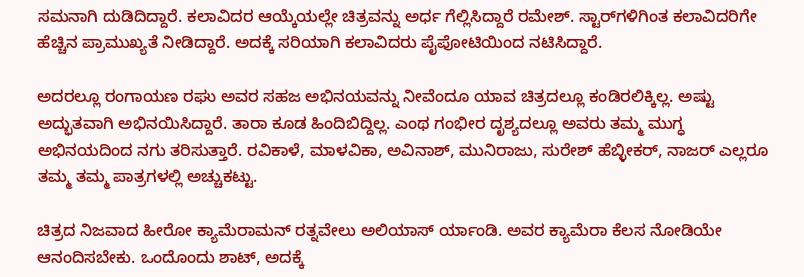ಸಮನಾಗಿ ದುಡಿದಿದ್ದಾರೆ. ಕಲಾವಿದರ ಆಯ್ಕೆಯಲ್ಲೇ ಚಿತ್ರವನ್ನು ಅರ್ಧ ಗೆಲ್ಲಿಸಿದ್ದಾರೆ ರಮೇಶ್‌. ಸ್ಟಾರ್‌ಗಳಿಗಿಂತ ಕಲಾವಿದರಿಗೇ ಹೆಚ್ಚಿನ ಪ್ರಾಮುಖ್ಯತೆ ನೀಡಿದ್ದಾರೆ. ಅದಕ್ಕೆ ಸರಿಯಾಗಿ ಕಲಾವಿದರು ಪೈಪೋಟಿಯಿಂದ ನಟಿಸಿದ್ದಾರೆ.

ಅದರಲ್ಲೂ ರಂಗಾಯಣ ರಘು ಅವರ ಸಹಜ ಅಭಿನಯವನ್ನು ನೀವೆಂದೂ ಯಾವ ಚಿತ್ರದಲ್ಲೂ ಕಂಡಿರಲಿಕ್ಕಿಲ್ಲ. ಅಷ್ಟು ಅದ್ಭುತವಾಗಿ ಅಭಿನಯಿಸಿದ್ದಾರೆ. ತಾರಾ ಕೂಡ ಹಿಂದಿಬಿದ್ದಿಲ್ಲ. ಎಂಥ ಗಂಭೀರ ದೃಶ್ಯದಲ್ಲೂ ಅವರು ತಮ್ಮ ಮುಗ್ಧ ಅಭಿನಯದಿಂದ ನಗು ತರಿಸುತ್ತಾರೆ. ರವಿಕಾಳೆ, ಮಾಳವಿಕಾ, ಅವಿನಾಶ್‌, ಮುನಿರಾಜು, ಸುರೇಶ್‌ ಹೆಬ್ಳೀಕರ್‌, ನಾಜರ್‌ ಎಲ್ಲರೂ ತಮ್ಮ ತಮ್ಮ ಪಾತ್ರಗಳಲ್ಲಿ ಅಚ್ಚುಕಟ್ಟು.

ಚಿತ್ರದ ನಿಜವಾದ ಹೀರೋ ಕ್ಯಾಮೆರಾಮನ್‌ ರತ್ನವೇಲು ಅಲಿಯಾಸ್‌ ರ್ಯಾಂಡಿ. ಅವರ ಕ್ಯಾಮೆರಾ ಕೆಲಸ ನೋಡಿಯೇ ಆನಂದಿಸಬೇಕು. ಒಂದೊಂದು ಶಾಟ್‌, ಅದಕ್ಕೆ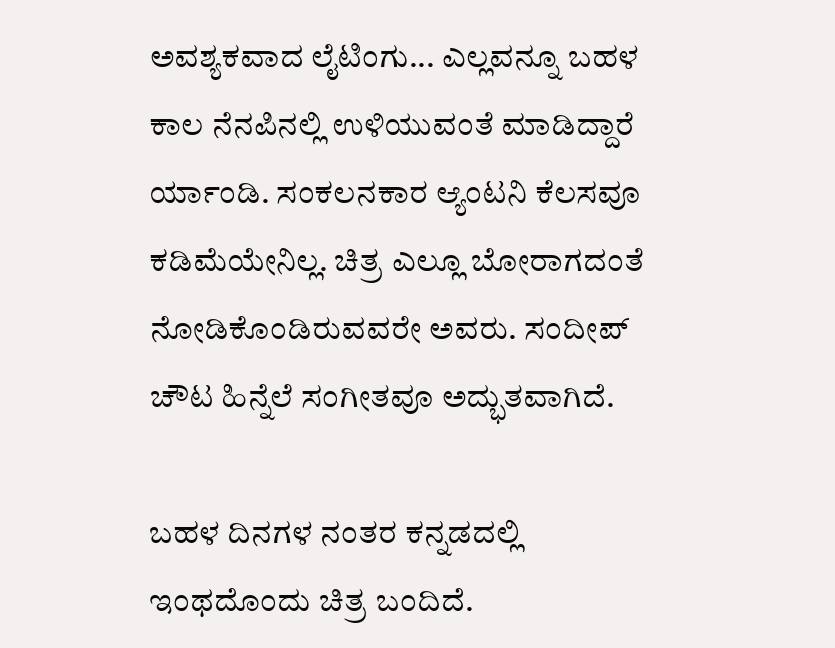ಅವಶ್ಯಕವಾದ ಲೈಟಿಂಗು... ಎಲ್ಲವನ್ನೂ ಬಹಳ ಕಾಲ ನೆನಪಿನಲ್ಲಿ ಉಳಿಯುವಂತೆ ಮಾಡಿದ್ದಾರೆ ರ್ಯಾಂಡಿ. ಸಂಕಲನಕಾರ ಆ್ಯಂಟನಿ ಕೆಲಸವೂ ಕಡಿಮೆಯೇನಿಲ್ಲ. ಚಿತ್ರ ಎಲ್ಲೂ ಬೋರಾಗದಂತೆ ನೋಡಿಕೊಂಡಿರುವವರೇ ಅವರು. ಸಂದೀಪ್‌ ಚೌಟ ಹಿನ್ನೆಲೆ ಸಂಗೀತವೂ ಅದ್ಭುತವಾಗಿದೆ.

ಬಹಳ ದಿನಗಳ ನಂತರ ಕನ್ನಡದಲ್ಲಿ ಇಂಥದೊಂದು ಚಿತ್ರ ಬಂದಿದೆ.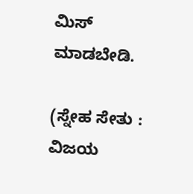ಮಿಸ್‌ ಮಾಡಬೇಡಿ.

(ಸ್ನೇಹ ಸೇತು : ವಿಜಯ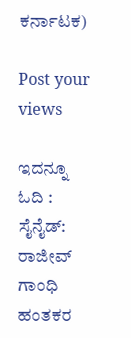ಕರ್ನಾಟಕ)

Post your views

ಇದನ್ನೂ ಓದಿ :
ಸೈನೈಡ್‌: ರಾಜೀವ್‌ ಗಾಂಧಿ ಹಂತಕರ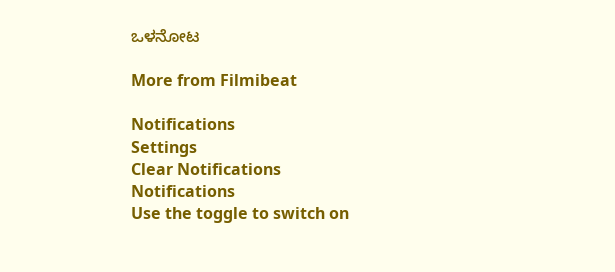ಒಳನೋಟ

More from Filmibeat

Notifications
Settings
Clear Notifications
Notifications
Use the toggle to switch on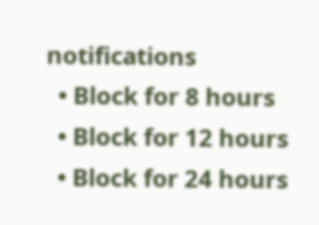notifications
  • Block for 8 hours
  • Block for 12 hours
  • Block for 24 hours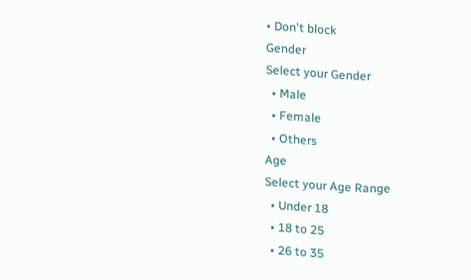• Don't block
Gender
Select your Gender
  • Male
  • Female
  • Others
Age
Select your Age Range
  • Under 18
  • 18 to 25
  • 26 to 35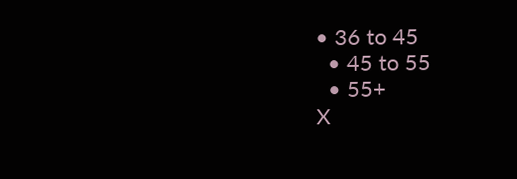• 36 to 45
  • 45 to 55
  • 55+
X